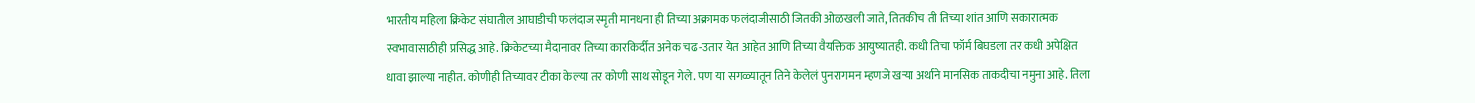भारतीय महिला क्रिकेट संघातील आघाडीची फलंदाज स्मृती मानधना ही तिच्या अक्रामक फलंदाजीसाठी जितकी ओळखली जाते, तितकीच ती तिच्या शांत आणि सकारात्मक स्वभावासाठीही प्रसिद्ध आहे. क्रिकेटच्या मैदानावर तिच्या कारकिर्दीत अनेक चढ-उतार येत आहेत आणि तिच्या वैयक्तिक आयुष्यातही. कधी तिचा फॉर्म बिघडला तर कधी अपेक्षित धावा झाल्या नाहीत. कोणीही तिच्यावर टीका केल्या तर कोणी साथ सोडून गेले. पण या सगळ्यातून तिने केलेलं पुनरागमन म्हणजे खऱ्या अर्थाने मानसिक ताकदीचा नमुना आहे. तिला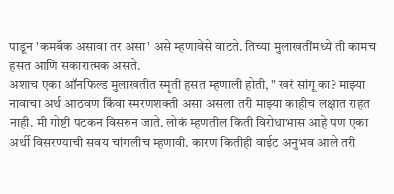पाडून 'कमबॅक असावा तर असा' असे म्हणावेसे वाटते. तिच्या मुलाखतींमध्ये ती कामच हसत आणि सकारात्मक असते.
अशाच एका ऑनफिल्ड मुलाखतीत स्मृती हसत म्हणाली होती, " खरं सांगू का? माझ्या नावाचा अर्थ आठवण किंवा स्मरणशक्ती असा असला तरी माझ्या काहीच लक्षात राहत नाही. मी गोष्टी पटकन विसरुन जाते. लोकं म्हणतील किती विरोधाभास आहे पण एका अर्थी विसरण्याची सवय चांगलीच म्हणावी. कारण कितीही वाईट अनुभव आले तरी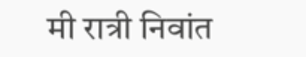मी रात्री निवांत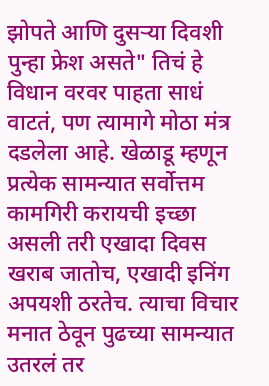झोपते आणि दुसऱ्या दिवशी पुन्हा फ्रेश असते" तिचं हे विधान वरवर पाहता साधं वाटतं, पण त्यामागे मोठा मंत्र दडलेला आहे. खेळाडू म्हणून प्रत्येक सामन्यात सर्वोत्तम कामगिरी करायची इच्छा असली तरी एखादा दिवस खराब जातोच, एखादी इनिंग अपयशी ठरतेच. त्याचा विचार मनात ठेवून पुढच्या सामन्यात उतरलं तर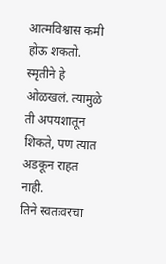आत्मविश्वास कमी होऊ शकतो. स्मृतीने हे ओळखलं. त्यामुळे ती अपयशातून शिकते, पण त्यात अडकून राहत नाही.
तिने स्वतःवरचा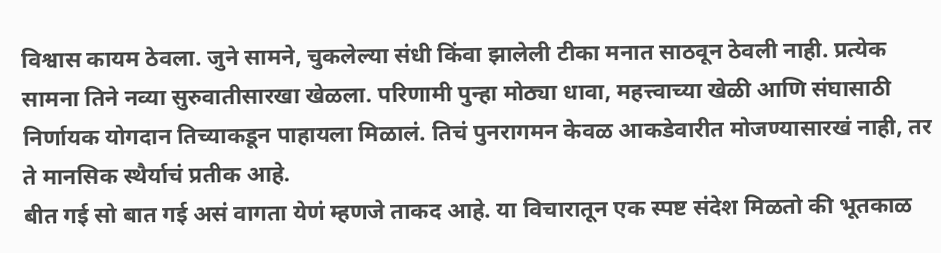विश्वास कायम ठेवला. जुने सामने, चुकलेल्या संधी किंवा झालेली टीका मनात साठवून ठेवली नाही. प्रत्येक सामना तिने नव्या सुरुवातीसारखा खेळला. परिणामी पुन्हा मोठ्या धावा, महत्त्वाच्या खेळी आणि संघासाठी निर्णायक योगदान तिच्याकडून पाहायला मिळालं. तिचं पुनरागमन केवळ आकडेवारीत मोजण्यासारखं नाही, तर ते मानसिक स्थैर्याचं प्रतीक आहे.
बीत गई सो बात गई असं वागता येणं म्हणजे ताकद आहे. या विचारातून एक स्पष्ट संदेश मिळतो की भूतकाळ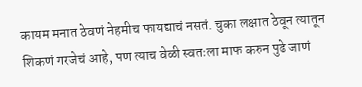कायम मनात ठेवणं नेहमीच फायद्याचं नसतं. चुका लक्षात ठेवून त्यातून शिकणं गरजेचं आहे, पण त्याच वेळी स्वतःला माफ करुन पुढे जाणं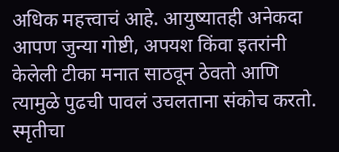अधिक महत्त्वाचं आहे. आयुष्यातही अनेकदा आपण जुन्या गोष्टी, अपयश किंवा इतरांनी केलेली टीका मनात साठवून ठेवतो आणि त्यामुळे पुढची पावलं उचलताना संकोच करतो. स्मृतीचा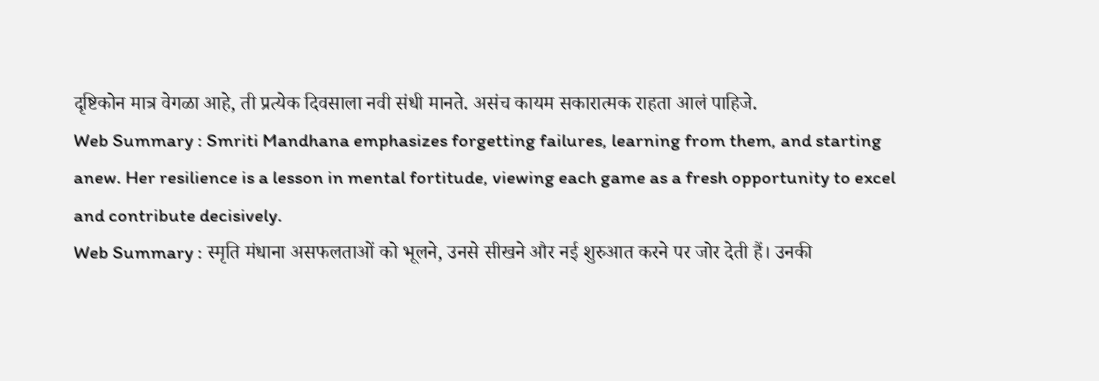दृष्टिकोन मात्र वेगळा आहे, ती प्रत्येक दिवसाला नवी संधी मानते. असंच कायम सकारात्मक राहता आलं पाहिजे.
Web Summary : Smriti Mandhana emphasizes forgetting failures, learning from them, and starting anew. Her resilience is a lesson in mental fortitude, viewing each game as a fresh opportunity to excel and contribute decisively.
Web Summary : स्मृति मंधाना असफलताओं को भूलने, उनसे सीखने और नई शुरुआत करने पर जोर देती हैं। उनकी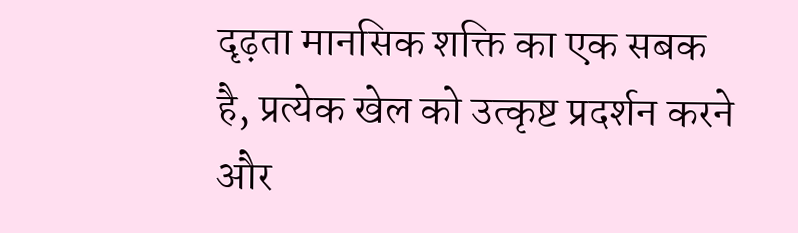दृढ़ता मानसिक शक्ति का एक सबक है, प्रत्येक खेल को उत्कृष्ट प्रदर्शन करने और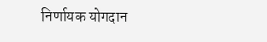निर्णायक योगदान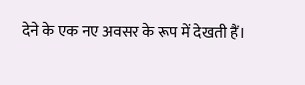देने के एक नए अवसर के रूप में देखती हैं।